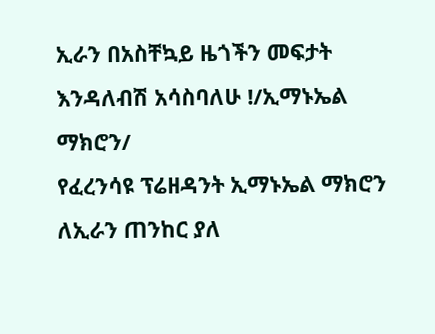ኢራን በአስቸኳይ ዜጎችን መፍታት እንዳለብሽ አሳስባለሁ !/ኢማኑኤል ማክሮን/
የፈረንሳዩ ፕሬዘዳንት ኢማኑኤል ማክሮን ለኢራን ጠንከር ያለ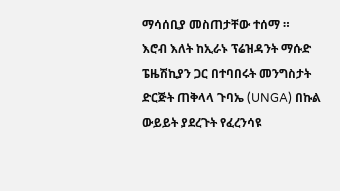ማሳሰቢያ መስጠታቸው ተሰማ ።
እሮብ እለት ከኢራኑ ፕሬዝዳንት ማሱድ ፔዜሽኪያን ጋር በተባበሩት መንግስታት ድርጅት ጠቅላላ ጉባኤ (UNGA) በኩል ውይይት ያደረጉት የፈረንሳዩ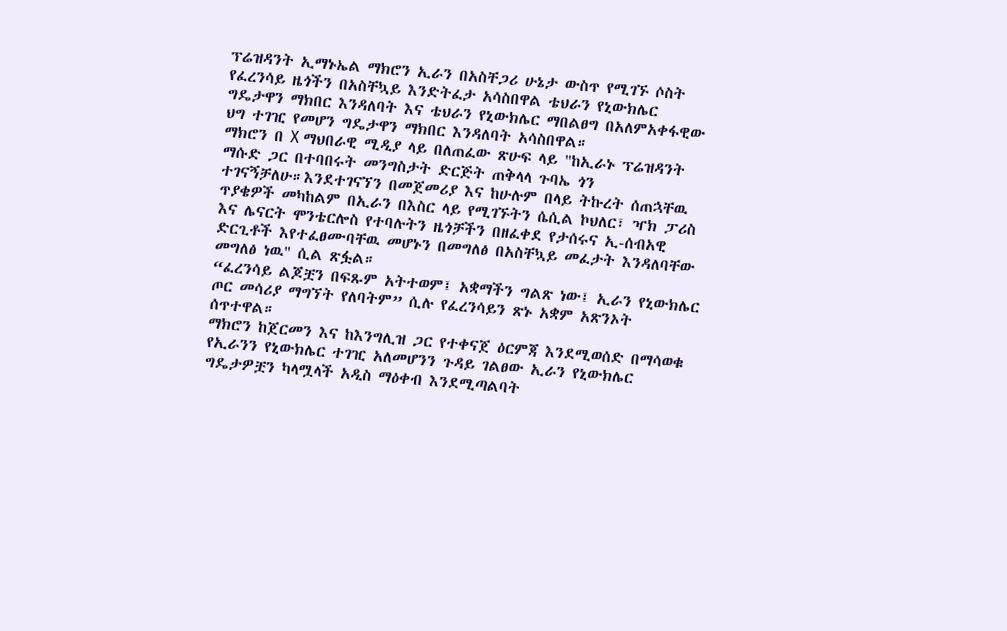ፕሬዝዳንት ኢማኑኤል ማክሮን ኢራን በአስቸጋሪ ሁኔታ ውስጥ የሚገኙ ሶስት የፈረንሳይ ዜጎችን በአስቸኳይ እንድትፈታ አሳስበዋል ቴህራን የኒውክሌር ግዴታዋን ማክበር እንዳለባት እና ቴህራን የኒውክሌር ማበልፀግ በአለምአቀፋዊው ህግ ተገዢ የመሆን ግዴታዋን ማክበር እንዳለባት አሳስበዋል።
ማክሮን በ X ማህበራዊ ሚዲያ ላይ በለጠፈው ጽሁፍ ላይ "ከኢራኑ ፕሬዝዳንት ማሱድ ጋር በተባበሩት መንግስታት ድርጅት ጠቅላላ ጉባኤ ጎን ተገናኝቻለሁ።እንደተገናኘን በመጀመሪያ እና ከሁሉም በላይ ትኩረት ሰጠኋቸዉ ጥያቄዎች መካከልም በኢራን በእስር ላይ የሚገኙትን ሴሲል ኮህለር፣ ዣክ ፓሪስ እና ሌናርት ሞንቴርሎስ የተባሉትን ዜጎቻችን በዘፈቀደ የታሰሩና ኢ-ሰብአዊ ድርጊቶች እየተፈፀሙባቸዉ መሆኑን በመግለፅ በአስቸኳይ መፈታት እንዳለባቸው መግለፅ ነዉ" ሲል ጽፏል።
“ፈረንሳይ ልጆቿን በፍጹም አትተወም፤ አቋማችን ግልጽ ነው፤ ኢራን የኒውክሌር ጦር መሳሪያ ማግኘት የለባትም” ሲሉ የፈረንሳይን ጽኑ አቋም አጽንኦት ሰጥተዋል።
ማክሮን ከጀርመን እና ከእንግሊዝ ጋር የተቀናጀ ዕርምጃ እንደሚወሰድ በማሳወቁ የኢራንን የኒውክሌር ተገዢ አለመሆንን ጉዳይ ገልፀው ኢራን የኒውክሌር ግዴታዎቿን ካላሟላች አዲስ ማዕቀብ እንደሚጣልባት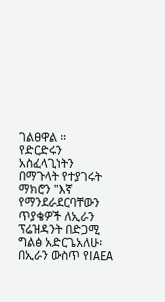ገልፀዋል ።
የድርድሩን አስፈላጊነትን በማጉላት የተያገሩት ማክሮን "እኛ የማንደራደርባቸውን ጥያቄዎች ለኢራን ፕሬዝዳንት በድጋሚ ግልፅ አድርጌአለሁ፡ በኢራን ውስጥ የIAEA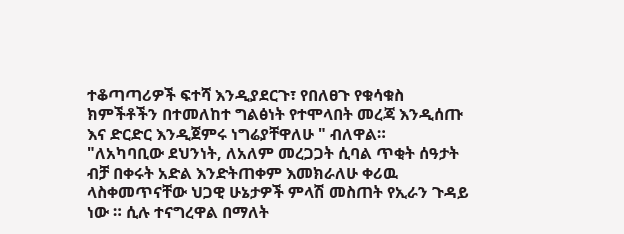ተቆጣጣሪዎች ፍተሻ እንዲያደርጉ፣ የበለፀጉ የቁሳቁስ ክምችቶችን በተመለከተ ግልፅነት የተሞላበት መረጃ እንዲሰጡ እና ድርድር እንዲጀምሩ ነግሬያቸዋለሁ " ብለዋል።
"ለአካባቢው ደህንነት, ለአለም መረጋጋት ሲባል ጥቂት ሰዓታት ብቻ በቀሩት አድል እንድትጠቀም እመክራለሁ ቀሪዉ ላስቀመጥናቸው ህጋዊ ሁኔታዎች ምላሽ መስጠት የኢራን ጉዳይ ነው ። ሲሉ ተናግረዋል በማለት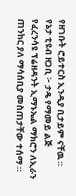የዘገቡት ሮይተርስ ኢንዲያ ቢታይም ናቸዉ ።
የኔታ ቲዩብ ዘጋቢ ፦ ታዴ የማመይ ልጅ
የፈረንሳዩ ፕሬዘዳንት ኢማኑኤል ማክሮን ለኢራን ጠንከር ያለ ማሳሰቢያ መስጠታቸው ተሰማ ።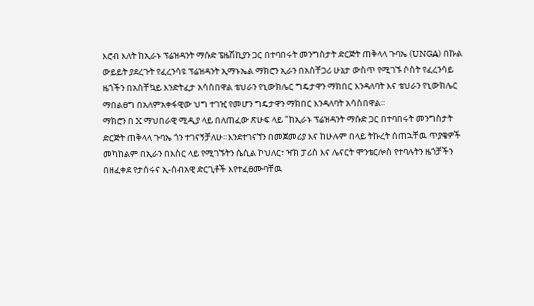እሮብ እለት ከኢራኑ ፕሬዝዳንት ማሱድ ፔዜሽኪያን ጋር በተባበሩት መንግስታት ድርጅት ጠቅላላ ጉባኤ (UNGA) በኩል ውይይት ያደረጉት የፈረንሳዩ ፕሬዝዳንት ኢማኑኤል ማክሮን ኢራን በአስቸጋሪ ሁኔታ ውስጥ የሚገኙ ሶስት የፈረንሳይ ዜጎችን በአስቸኳይ እንድትፈታ አሳስበዋል ቴህራን የኒውክሌር ግዴታዋን ማክበር እንዳለባት እና ቴህራን የኒውክሌር ማበልፀግ በአለምአቀፋዊው ህግ ተገዢ የመሆን ግዴታዋን ማክበር እንዳለባት አሳስበዋል።
ማክሮን በ X ማህበራዊ ሚዲያ ላይ በለጠፈው ጽሁፍ ላይ "ከኢራኑ ፕሬዝዳንት ማሱድ ጋር በተባበሩት መንግስታት ድርጅት ጠቅላላ ጉባኤ ጎን ተገናኝቻለሁ።እንደተገናኘን በመጀመሪያ እና ከሁሉም በላይ ትኩረት ሰጠኋቸዉ ጥያቄዎች መካከልም በኢራን በእስር ላይ የሚገኙትን ሴሲል ኮህለር፣ ዣክ ፓሪስ እና ሌናርት ሞንቴርሎስ የተባሉትን ዜጎቻችን በዘፈቀደ የታሰሩና ኢ-ሰብአዊ ድርጊቶች እየተፈፀሙባቸዉ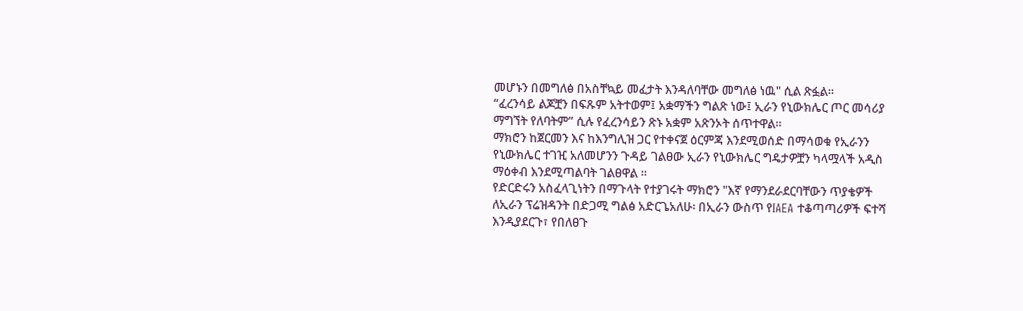መሆኑን በመግለፅ በአስቸኳይ መፈታት እንዳለባቸው መግለፅ ነዉ" ሲል ጽፏል።
“ፈረንሳይ ልጆቿን በፍጹም አትተወም፤ አቋማችን ግልጽ ነው፤ ኢራን የኒውክሌር ጦር መሳሪያ ማግኘት የለባትም” ሲሉ የፈረንሳይን ጽኑ አቋም አጽንኦት ሰጥተዋል።
ማክሮን ከጀርመን እና ከእንግሊዝ ጋር የተቀናጀ ዕርምጃ እንደሚወሰድ በማሳወቁ የኢራንን የኒውክሌር ተገዢ አለመሆንን ጉዳይ ገልፀው ኢራን የኒውክሌር ግዴታዎቿን ካላሟላች አዲስ ማዕቀብ እንደሚጣልባት ገልፀዋል ።
የድርድሩን አስፈላጊነትን በማጉላት የተያገሩት ማክሮን "እኛ የማንደራደርባቸውን ጥያቄዎች ለኢራን ፕሬዝዳንት በድጋሚ ግልፅ አድርጌአለሁ፡ በኢራን ውስጥ የIAEA ተቆጣጣሪዎች ፍተሻ እንዲያደርጉ፣ የበለፀጉ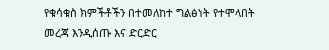የቁሳቁስ ክምችቶችን በተመለከተ ግልፅነት የተሞላበት መረጃ እንዲሰጡ እና ድርድር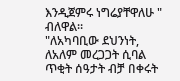እንዲጀምሩ ነግሬያቸዋለሁ " ብለዋል።
"ለአካባቢው ደህንነት, ለአለም መረጋጋት ሲባል ጥቂት ሰዓታት ብቻ በቀሩት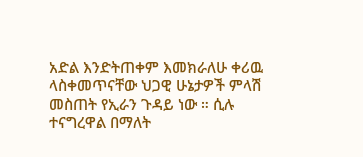አድል እንድትጠቀም እመክራለሁ ቀሪዉ ላስቀመጥናቸው ህጋዊ ሁኔታዎች ምላሽ መስጠት የኢራን ጉዳይ ነው ። ሲሉ ተናግረዋል በማለት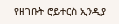የዘገቡት ሮይተርስ ኢንዲያ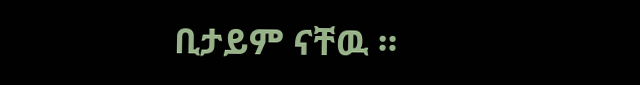ቢታይም ናቸዉ ።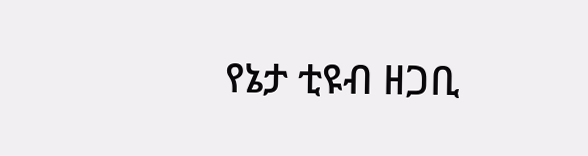የኔታ ቲዩብ ዘጋቢ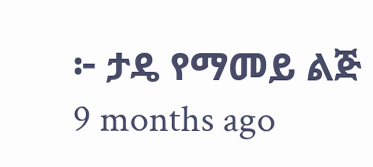፦ ታዴ የማመይ ልጅ
9 months ago